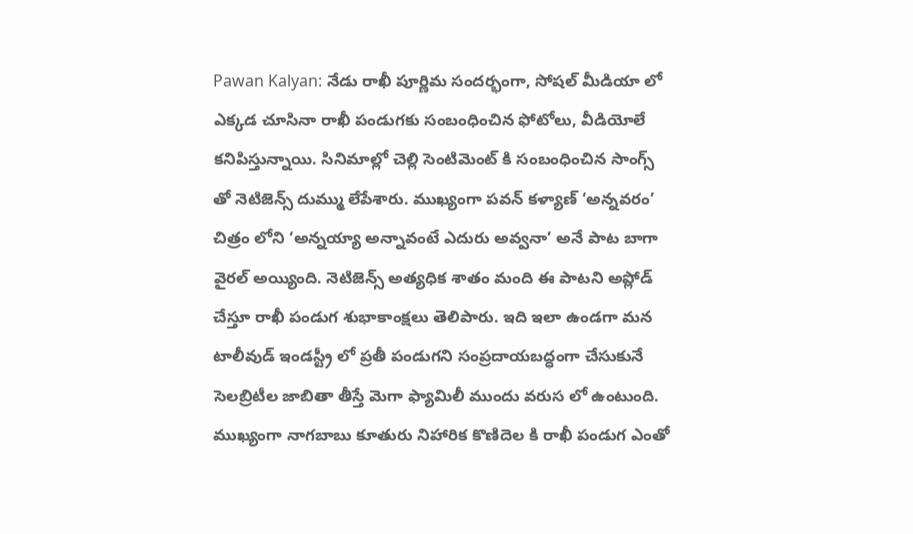Pawan Kalyan: నేడు రాఖీ పూర్ణిమ సందర్భంగా, సోషల్ మీడియా లో ఎక్కడ చూసినా రాఖీ పండుగకు సంబంధించిన ఫోటోలు, వీడియోలే కనిపిస్తున్నాయి. సినిమాల్లో చెల్లి సెంటిమెంట్ కి సంబంధించిన సాంగ్స్ తో నెటిజెన్స్ దుమ్ము లేపేశారు. ముఖ్యంగా పవన్ కళ్యాణ్ ‘అన్నవరం’ చిత్రం లోని ‘అన్నయ్యా అన్నావంటే ఎదురు అవ్వనా’ అనే పాట బాగా వైరల్ అయ్యింది. నెటిజెన్స్ అత్యధిక శాతం మంది ఈ పాటని అప్లోడ్ చేస్తూ రాఖీ పండుగ శుభాకాంక్షలు తెలిపారు. ఇది ఇలా ఉండగా మన టాలీవుడ్ ఇండస్ట్రీ లో ప్రతీ పండుగని సంప్రదాయబద్ధంగా చేసుకునే సెలబ్రిటీల జాబితా తీస్తే మెగా ఫ్యామిలీ ముందు వరుస లో ఉంటుంది. ముఖ్యంగా నాగబాబు కూతురు నిహారిక కొణిదెల కి రాఖీ పండుగ ఎంతో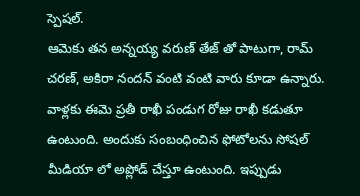స్పెషల్.
ఆమెకు తన అన్నయ్య వరుణ్ తేజ్ తో పాటుగా, రామ్ చరణ్, అకిరా నందన్ వంటి వంటి వారు కూడా ఉన్నారు. వాళ్లకు ఈమె ప్రతీ రాఖీ పండుగ రోజు రాఖీ కడుతూ ఉంటుంది. అందుకు సంబంధించిన ఫోటోలను సోషల్ మీడియా లో అప్లోడ్ చేస్తూ ఉంటుంది. ఇప్పుడు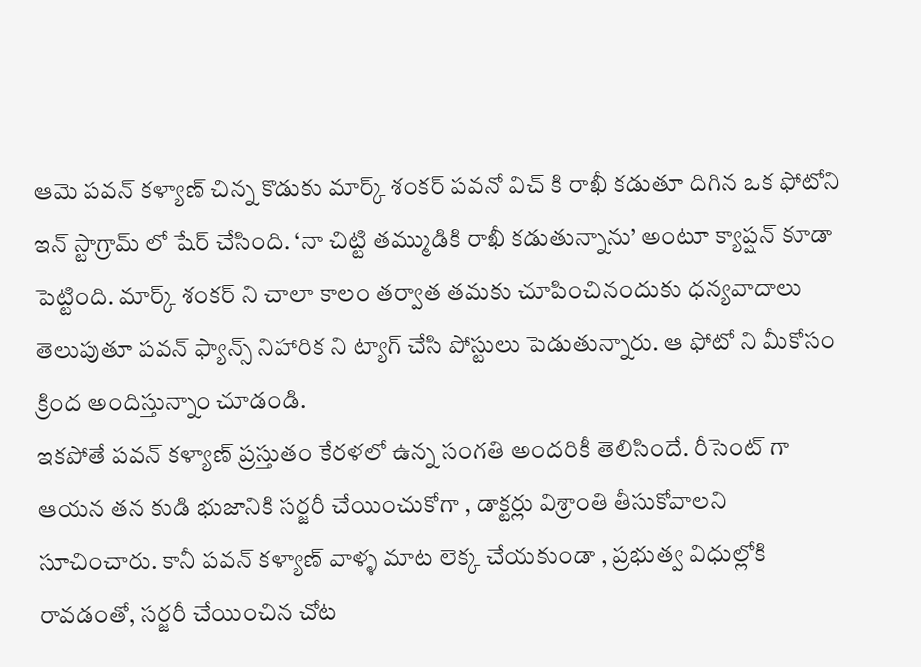ఆమె పవన్ కళ్యాణ్ చిన్న కొడుకు మార్క్ శంకర్ పవనో విచ్ కి రాఖీ కడుతూ దిగిన ఒక ఫోటోని ఇన్ స్టాగ్రామ్ లో షేర్ చేసింది. ‘నా చిట్టి తమ్ముడికి రాఖీ కడుతున్నాను’ అంటూ క్యాప్షన్ కూడా పెట్టింది. మార్క్ శంకర్ ని చాలా కాలం తర్వాత తమకు చూపించినందుకు ధన్యవాదాలు తెలుపుతూ పవన్ ఫ్యాన్స్ నిహారిక ని ట్యాగ్ చేసి పోస్టులు పెడుతున్నారు. ఆ ఫోటో ని మీకోసం క్రింద అందిస్తున్నాం చూడండి.
ఇకపోతే పవన్ కళ్యాణ్ ప్రస్తుతం కేరళలో ఉన్న సంగతి అందరికీ తెలిసిందే. రీసెంట్ గా ఆయన తన కుడి భుజానికి సర్జరీ చేయించుకోగా , డాక్టర్లు విశ్రాంతి తీసుకోవాలని సూచించారు. కానీ పవన్ కళ్యాణ్ వాళ్ళ మాట లెక్క చేయకుండా , ప్రభుత్వ విధుల్లోకి రావడంతో, సర్జరీ చేయించిన చోట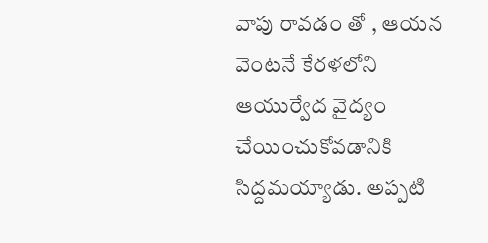వాపు రావడం తో , ఆయన వెంటనే కేరళలోని ఆయుర్వేద వైద్యం చేయించుకోవడానికి సిద్దమయ్యాడు. అప్పటి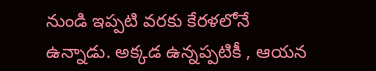నుండి ఇప్పటి వరకు కేరళలోనే ఉన్నాడు. అక్కడ ఉన్నప్పటికీ , ఆయన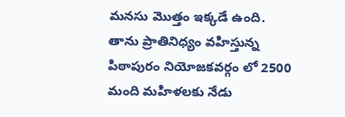మనసు మొత్తం ఇక్కడే ఉంది. తాను ప్రాతినిధ్యం వహిస్తున్న పిఠాపురం నియోజకవర్గం లో 2500 మంది మహిళలకు నేడు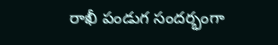రాఖీ పండుగ సందర్భంగా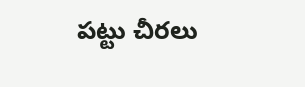పట్టు చీరలు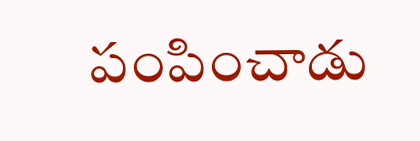పంపించాడు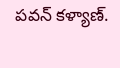పవన్ కళ్యాణ్.